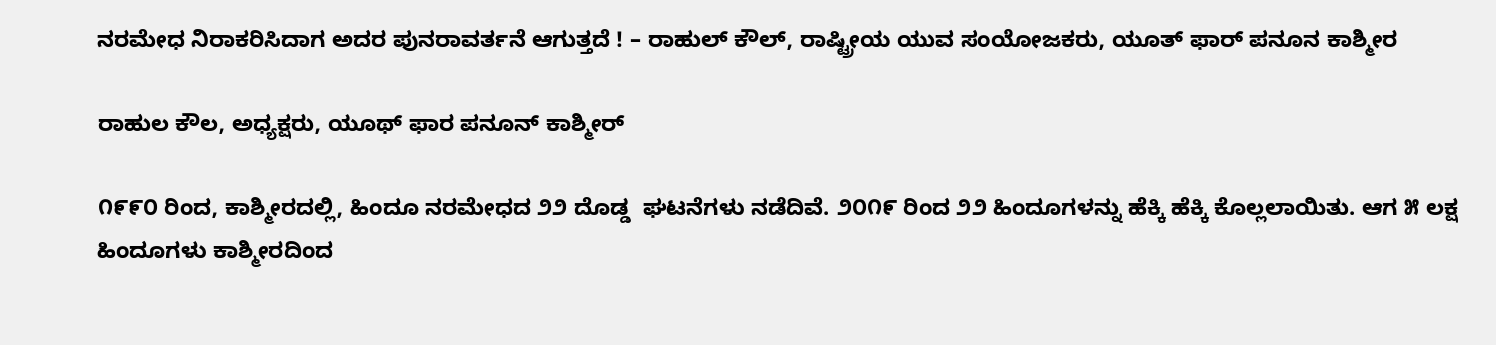ನರಮೇಧ ನಿರಾಕರಿಸಿದಾಗ ಅದರ ಪುನರಾವರ್ತನೆ ಆಗುತ್ತದೆ ! – ರಾಹುಲ್ ಕೌಲ್, ರಾಷ್ಟ್ರೀಯ ಯುವ ಸಂಯೋಜಕರು, ಯೂತ್ ಫಾರ್ ಪನೂನ ಕಾಶ್ಮೀರ

ರಾಹುಲ ಕೌಲ, ಅಧ್ಯಕ್ಷರು, ಯೂಥ್ ಫಾರ ಪನೂನ್ ಕಾಶ್ಮೀರ್

೧೯೯೦ ರಿಂದ, ಕಾಶ್ಮೀರದಲ್ಲಿ, ಹಿಂದೂ ನರಮೇಧದ ೨೨ ದೊಡ್ಡ  ಘಟನೆಗಳು ನಡೆದಿವೆ. ೨೦೧೯ ರಿಂದ ೨೨ ಹಿಂದೂಗಳನ್ನು ಹೆಕ್ಕಿ ಹೆಕ್ಕಿ ಕೊಲ್ಲಲಾಯಿತು. ಆಗ ೫ ಲಕ್ಷ ಹಿಂದೂಗಳು ಕಾಶ್ಮೀರದಿಂದ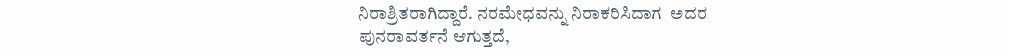ನಿರಾಶ್ರಿತರಾಗಿದ್ದಾರೆ. ನರಮೇಧವನ್ನು ನಿರಾಕರಿಸಿದಾಗ  ಅದರ ಪುನರಾವರ್ತನೆ ಆಗುತ್ತದೆ,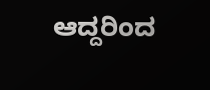ಆದ್ದರಿಂದ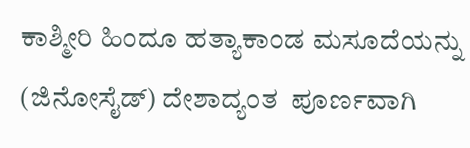ಕಾಶ್ಮೀರಿ ಹಿಂದೂ ಹತ್ಯಾಕಾಂಡ ಮಸೂದೆಯನ್ನು (ಜಿನೋಸೈಡ್) ದೇಶಾದ್ಯಂತ  ಪೂರ್ಣವಾಗಿ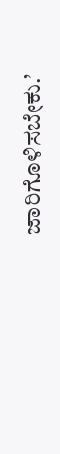ಜಾರಿಗೊಳಿಸಬೇಕು.’